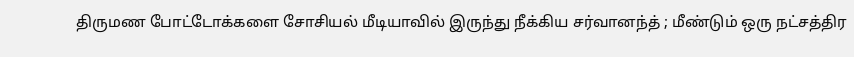திருமண போட்டோக்களை சோசியல் மீடியாவில் இருந்து நீக்கிய சர்வானந்த் ; மீண்டும் ஒரு நட்சத்திர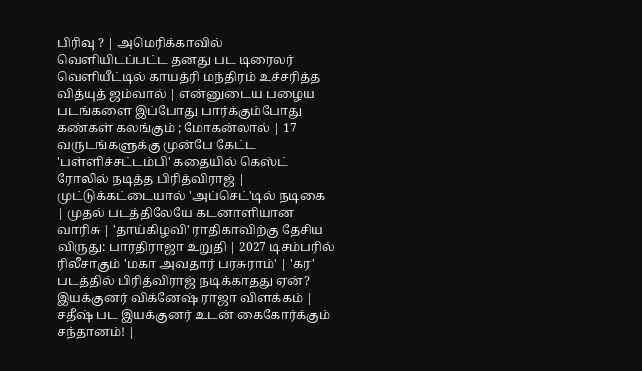பிரிவு ? | அமெரிக்காவில் வெளியிடப்பட்ட தனது பட டிரைலர் வெளியீட்டில் காயத்ரி மந்திரம் உச்சரித்த வித்யுத் ஜம்வால் | என்னுடைய பழைய படங்களை இப்போது பார்க்கும்போது கண்கள் கலங்கும் ; மோகன்லால் | 17 வருடங்களுக்கு முன்பே கேட்ட 'பள்ளிச்சட்டம்பி' கதையில் கெஸ்ட் ரோலில் நடித்த பிரித்விராஜ் | முட்டுக்கட்டையால் 'அப்செட்'டில் நடிகை | முதல் படத்திலேயே கடனாளியான வாரிசு | 'தாய்கிழவி' ராதிகாவிற்கு தேசிய விருது: பாரதிராஜா உறுதி | 2027 டிசம்பரில் ரிலீசாகும் 'மகா அவதார் பரசுராம்' | 'கர' படத்தில் பிரித்விராஜ் நடிக்காதது ஏன்? இயக்குனர் விக்னேஷ் ராஜா விளக்கம் | சதீஷ் பட இயக்குனர் உடன் கைகோர்க்கும் சந்தானம்! |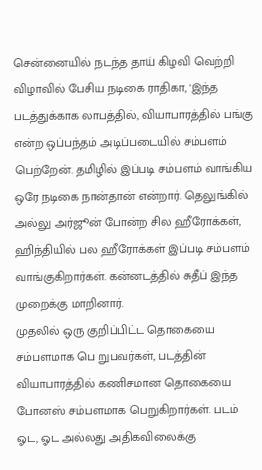சென்னையில் நடந்த தாய் கிழவி வெற்றி விழாவில் பேசிய நடிகை ராதிகா, 'இந்த படத்துக்காக லாபத்தில், வியாபாரத்தில் பங்கு என்ற ஒப்பந்தம் அடிப்படையில் சம்பளம் பெற்றேன். தமிழில் இப்படி சம்பளம் வாங்கிய ஒரே நடிகை நான்தான் என்றார். தெலுங்கில் அல்லு அர்ஜூன் போன்ற சில ஹீரோக்கள், ஹிந்தியில் பல ஹீரோக்கள் இப்படி சம்பளம் வாங்குகிறார்கள். கன்னடத்தில் சுதீப் இந்த முறைக்கு மாறினார்.
முதலில் ஒரு குறிப்பிட்ட தொகையை சம்பளமாக பெ றுபவர்கள், படத்தின் வியாபாரத்தில் கணிசமான தொகையை போனஸ் சம்பளமாக பெறுகிறார்கள். படம் ஓட, ஓட அல்லது அதிகவிலைக்கு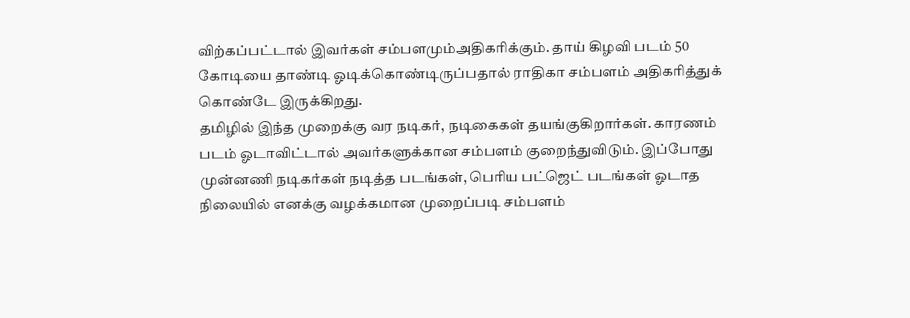விற்கப்பட்டால் இவர்கள் சம்பளமும்அதிகரிக்கும். தாய் கிழவி படம் 50 கோடியை தாண்டி ஓடிக்கொண்டிருப்பதால் ராதிகா சம்பளம் அதிகரித்துக் கொண்டே இருக்கிறது.
தமிழில் இந்த முறைக்கு வர நடிகர், நடிகைகள் தயங்குகிறார்கள். காரணம் படம் ஓடாவிட்டால் அவர்களுக்கான சம்பளம் குறைந்துவிடும். இப்போது முன்னணி நடிகர்கள் நடித்த படங்கள், பெரிய பட்ஜெட் படங்கள் ஓடாத நிலையில் எனக்கு வழக்கமான முறைப்படி சம்பளம்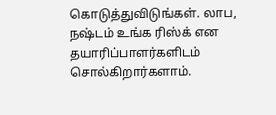கொடுத்துவிடுங்கள். லாப, நஷ்டம் உங்க ரிஸ்க் என தயாரிப்பாளர்களிடம் சொல்கிறார்களாம்.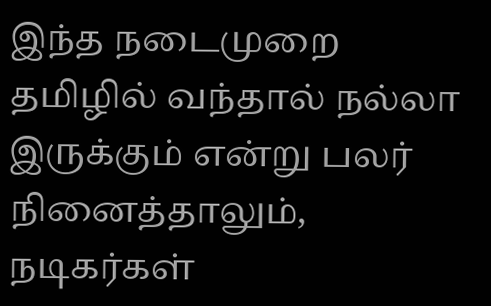இந்த நடைமுறை தமிழில் வந்தால் நல்லா இருக்கும் என்று பலர் நினைத்தாலும், நடிகர்கள்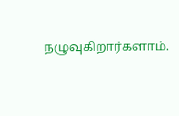நழுவுகிறார்களாம்.